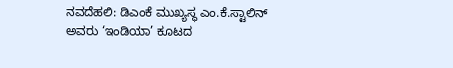ನವದೆಹಲಿ: ಡಿಎಂಕೆ ಮುಖ್ಯಸ್ಥ ಎಂ.ಕೆ.ಸ್ಟಾಲಿನ್ ಅವರು ‘ಇಂಡಿಯಾ’ ಕೂಟದ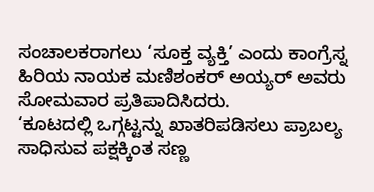ಸಂಚಾಲಕರಾಗಲು ‘ಸೂಕ್ತ ವ್ಯಕ್ತಿ’ ಎಂದು ಕಾಂಗ್ರೆಸ್ನ ಹಿರಿಯ ನಾಯಕ ಮಣಿಶಂಕರ್ ಅಯ್ಯರ್ ಅವರು ಸೋಮವಾರ ಪ್ರತಿಪಾದಿಸಿದರು.
‘ಕೂಟದಲ್ಲಿ ಒಗ್ಗಟ್ಟನ್ನು ಖಾತರಿಪಡಿಸಲು ಪ್ರಾಬಲ್ಯ ಸಾಧಿಸುವ ಪಕ್ಷಕ್ಕಿಂತ ಸಣ್ಣ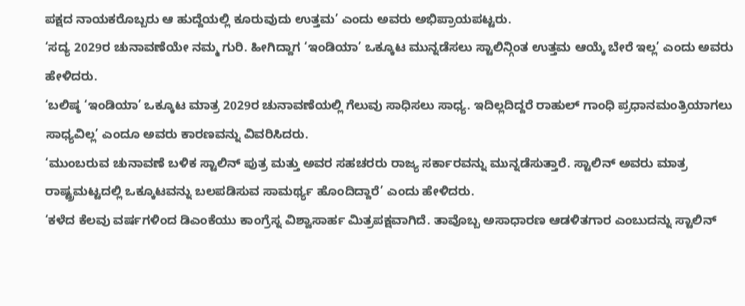ಪಕ್ಷದ ನಾಯಕರೊಬ್ಬರು ಆ ಹುದ್ದೆಯಲ್ಲಿ ಕೂರುವುದು ಉತ್ತಮ’ ಎಂದು ಅವರು ಅಭಿಪ್ರಾಯಪಟ್ಟರು.
‘ಸದ್ಯ 2029ರ ಚುನಾವಣೆಯೇ ನಮ್ಮ ಗುರಿ. ಹೀಗಿದ್ದಾಗ ‘ಇಂಡಿಯಾ’ ಒಕ್ಕೂಟ ಮುನ್ನಡೆಸಲು ಸ್ಟಾಲಿನ್ಗಿಂತ ಉತ್ತಮ ಆಯ್ಕೆ ಬೇರೆ ಇಲ್ಲ’ ಎಂದು ಅವರು ಹೇಳಿದರು.
‘ಬಲಿಷ್ಠ ‘ಇಂಡಿಯಾ’ ಒಕ್ಕೂಟ ಮಾತ್ರ 2029ರ ಚುನಾವಣೆಯಲ್ಲಿ ಗೆಲುವು ಸಾಧಿಸಲು ಸಾಧ್ಯ. ಇದಿಲ್ಲದಿದ್ದರೆ ರಾಹುಲ್ ಗಾಂಧಿ ಪ್ರಧಾನಮಂತ್ರಿಯಾಗಲು ಸಾಧ್ಯವಿಲ್ಲ’ ಎಂದೂ ಅವರು ಕಾರಣವನ್ನು ವಿವರಿಸಿದರು.
‘ಮುಂಬರುವ ಚುನಾವಣೆ ಬಳಿಕ ಸ್ಟಾಲಿನ್ ಪುತ್ರ ಮತ್ತು ಅವರ ಸಹಚರರು ರಾಜ್ಯ ಸರ್ಕಾರವನ್ನು ಮುನ್ನಡೆಸುತ್ತಾರೆ. ಸ್ಟಾಲಿನ್ ಅವರು ಮಾತ್ರ ರಾಷ್ಟ್ರಮಟ್ಟದಲ್ಲಿ ಒಕ್ಕೂಟವನ್ನು ಬಲಪಡಿಸುವ ಸಾಮರ್ಥ್ಯ ಹೊಂದಿದ್ದಾರೆ’ ಎಂದು ಹೇಳಿದರು.
‘ಕಳೆದ ಕೆಲವು ವರ್ಷಗಳಿಂದ ಡಿಎಂಕೆಯು ಕಾಂಗ್ರೆಸ್ನ ವಿಶ್ವಾಸಾರ್ಹ ಮಿತ್ರಪಕ್ಷವಾಗಿದೆ. ತಾವೊಬ್ಬ ಅಸಾಧಾರಣ ಆಡಳಿತಗಾರ ಎಂಬುದನ್ನು ಸ್ಟಾಲಿನ್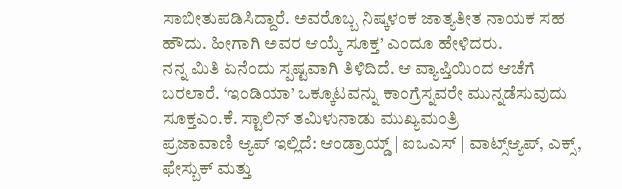ಸಾಬೀತುಪಡಿಸಿದ್ದಾರೆ. ಅವರೊಬ್ಬ ನಿಷ್ಕಳಂಕ ಜಾತ್ಯತೀತ ನಾಯಕ ಸಹ ಹೌದು. ಹೀಗಾಗಿ ಅವರ ಆಯ್ಕೆ ಸೂಕ್ತ’ ಎಂದೂ ಹೇಳಿದರು.
ನನ್ನ ಮಿತಿ ಏನೆಂದು ಸ್ಪಷ್ಟವಾಗಿ ತಿಳಿದಿದೆ. ಆ ವ್ಯಾಪ್ತಿಯಿಂದ ಆಚೆಗೆ ಬರಲಾರೆ. ‘ಇಂಡಿಯಾ’ ಒಕ್ಕೂಟವನ್ನು ಕಾಂಗ್ರೆಸ್ನವರೇ ಮುನ್ನಡೆಸುವುದು ಸೂಕ್ತಎಂ.ಕೆ. ಸ್ಟಾಲಿನ್ ತಮಿಳುನಾಡು ಮುಖ್ಯಮಂತ್ರಿ
ಪ್ರಜಾವಾಣಿ ಆ್ಯಪ್ ಇಲ್ಲಿದೆ: ಆಂಡ್ರಾಯ್ಡ್ | ಐಒಎಸ್ | ವಾಟ್ಸ್ಆ್ಯಪ್, ಎಕ್ಸ್, ಫೇಸ್ಬುಕ್ ಮತ್ತು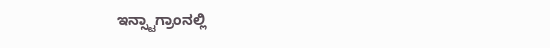ಇನ್ಸ್ಟಾಗ್ರಾಂನಲ್ಲಿ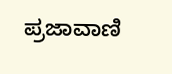ಪ್ರಜಾವಾಣಿ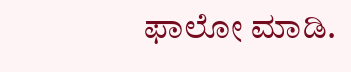ಫಾಲೋ ಮಾಡಿ.